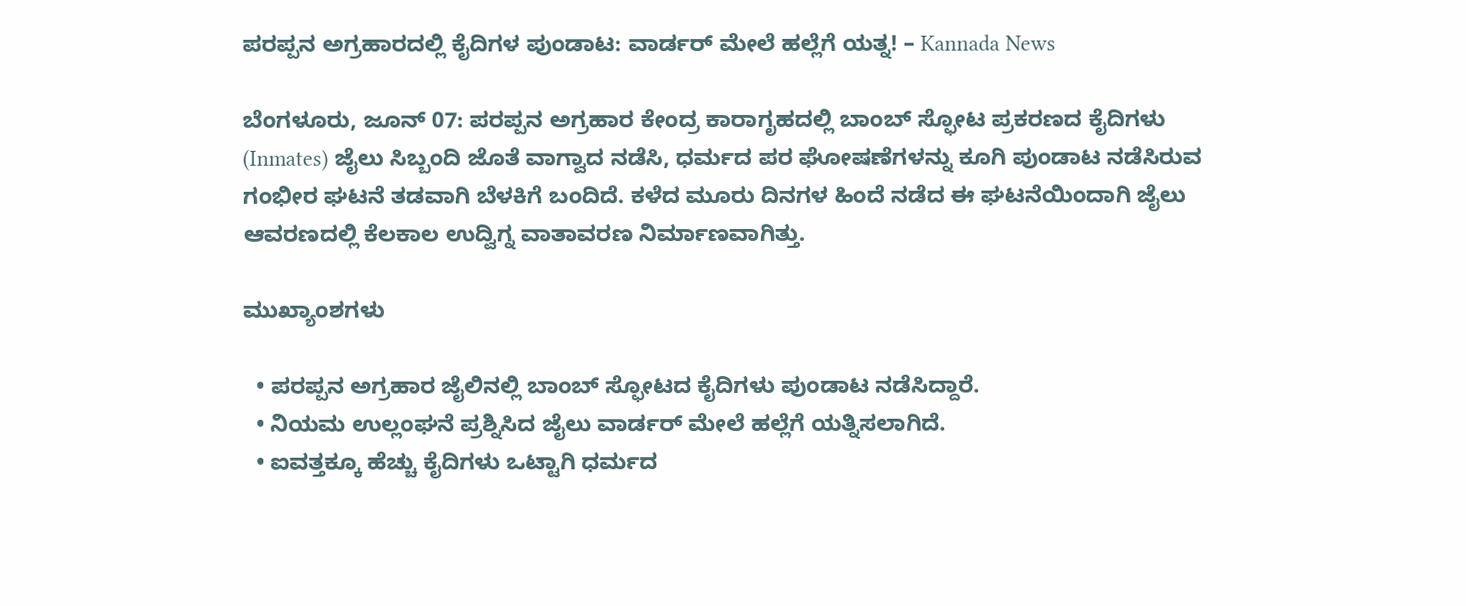ಪರಪ್ಪನ ಅಗ್ರಹಾರದಲ್ಲಿ ಕೈದಿಗಳ ಪುಂಡಾಟ: ವಾರ್ಡರ್ ಮೇಲೆ ಹಲ್ಲೆಗೆ ಯತ್ನ! – Kannada News

ಬೆಂಗಳೂರು, ಜೂನ್ 07: ಪರಪ್ಪನ ಅಗ್ರಹಾರ ಕೇಂದ್ರ ಕಾರಾಗೃಹದಲ್ಲಿ ಬಾಂಬ್ ಸ್ಫೋಟ ಪ್ರಕರಣದ ಕೈದಿಗಳು (Inmates) ಜೈಲು ಸಿಬ್ಬಂದಿ ಜೊತೆ ವಾಗ್ವಾದ ನಡೆಸಿ, ಧರ್ಮದ ಪರ ಘೋಷಣೆಗಳನ್ನು ಕೂಗಿ ಪುಂಡಾಟ ನಡೆಸಿರುವ ಗಂಭೀರ ಘಟನೆ ತಡವಾಗಿ ಬೆಳಕಿಗೆ ಬಂದಿದೆ. ಕಳೆದ ಮೂರು ದಿನಗಳ ಹಿಂದೆ ನಡೆದ ಈ ಘಟನೆಯಿಂದಾಗಿ ಜೈಲು ಆವರಣದಲ್ಲಿ ಕೆಲಕಾಲ ಉದ್ವಿಗ್ನ ವಾತಾವರಣ ನಿರ್ಮಾಣವಾಗಿತ್ತು.

ಮುಖ್ಯಾಂಶಗಳು

  • ಪರಪ್ಪನ ಅಗ್ರಹಾರ ಜೈಲಿನಲ್ಲಿ ಬಾಂಬ್ ಸ್ಫೋಟದ ಕೈದಿಗಳು ಪುಂಡಾಟ ನಡೆಸಿದ್ದಾರೆ.
  • ನಿಯಮ ಉಲ್ಲಂಘನೆ ಪ್ರಶ್ನಿಸಿದ ಜೈಲು ವಾರ್ಡರ್ ಮೇಲೆ ಹಲ್ಲೆಗೆ ಯತ್ನಿಸಲಾಗಿದೆ.
  • ಐವತ್ತಕ್ಕೂ ಹೆಚ್ಚು ಕೈದಿಗಳು ಒಟ್ಟಾಗಿ ಧರ್ಮದ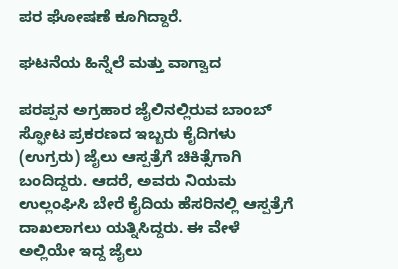ಪರ ಘೋಷಣೆ ಕೂಗಿದ್ದಾರೆ.

ಘಟನೆಯ ಹಿನ್ನೆಲೆ ಮತ್ತು ವಾಗ್ವಾದ

ಪರಪ್ಪನ ಅಗ್ರಹಾರ ಜೈಲಿನಲ್ಲಿರುವ ಬಾಂಬ್ ಸ್ಫೋಟ ಪ್ರಕರಣದ ಇಬ್ಬರು ಕೈದಿಗಳು (ಉಗ್ರರು) ಜೈಲು ಆಸ್ಪತ್ರೆಗೆ ಚಿಕಿತ್ಸೆಗಾಗಿ ಬಂದಿದ್ದರು. ಆದರೆ, ಅವರು ನಿಯಮ ಉಲ್ಲಂಘಿಸಿ ಬೇರೆ ಕೈದಿಯ ಹೆಸರಿನಲ್ಲಿ ಆಸ್ಪತ್ರೆಗೆ ದಾಖಲಾಗಲು ಯತ್ನಿಸಿದ್ದರು. ಈ ವೇಳೆ ಅಲ್ಲಿಯೇ ಇದ್ದ ಜೈಲು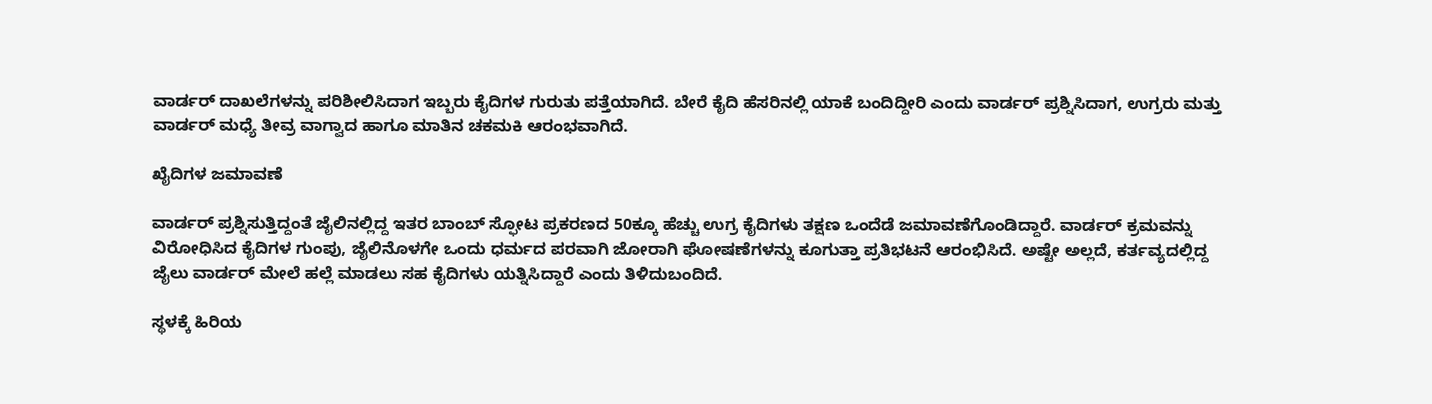ವಾರ್ಡರ್ ದಾಖಲೆಗಳನ್ನು ಪರಿಶೀಲಿಸಿದಾಗ ಇಬ್ಬರು ಕೈದಿಗಳ ಗುರುತು ಪತ್ತೆಯಾಗಿದೆ. ಬೇರೆ ಕೈದಿ ಹೆಸರಿನಲ್ಲಿ ಯಾಕೆ ಬಂದಿದ್ದೀರಿ ಎಂದು ವಾರ್ಡರ್ ಪ್ರಶ್ನಿಸಿದಾಗ, ಉಗ್ರರು ಮತ್ತು ವಾರ್ಡರ್ ಮಧ್ಯೆ ತೀವ್ರ ವಾಗ್ವಾದ ಹಾಗೂ ಮಾತಿನ ಚಕಮಕಿ ಆರಂಭವಾಗಿದೆ.

ಖೈದಿಗಳ ಜಮಾವಣೆ

ವಾರ್ಡರ್ ಪ್ರಶ್ನಿಸುತ್ತಿದ್ದಂತೆ ಜೈಲಿನಲ್ಲಿದ್ದ ಇತರ ಬಾಂಬ್ ಸ್ಫೋಟ ಪ್ರಕರಣದ 50ಕ್ಕೂ ಹೆಚ್ಚು ಉಗ್ರ ಕೈದಿಗಳು ತಕ್ಷಣ ಒಂದೆಡೆ ಜಮಾವಣೆಗೊಂಡಿದ್ದಾರೆ. ವಾರ್ಡರ್ ಕ್ರಮವನ್ನು ವಿರೋಧಿಸಿದ ಕೈದಿಗಳ ಗುಂಪು, ಜೈಲಿನೊಳಗೇ ಒಂದು ಧರ್ಮದ ಪರವಾಗಿ ಜೋರಾಗಿ ಘೋಷಣೆಗಳನ್ನು ಕೂಗುತ್ತಾ ಪ್ರತಿಭಟನೆ ಆರಂಭಿಸಿದೆ. ಅಷ್ಟೇ ಅಲ್ಲದೆ, ಕರ್ತವ್ಯದಲ್ಲಿದ್ದ ಜೈಲು ವಾರ್ಡರ್ ಮೇಲೆ ಹಲ್ಲೆ ಮಾಡಲು ಸಹ ಕೈದಿಗಳು ಯತ್ನಿಸಿದ್ದಾರೆ ಎಂದು ತಿಳಿದುಬಂದಿದೆ.

ಸ್ಥಳಕ್ಕೆ ಹಿರಿಯ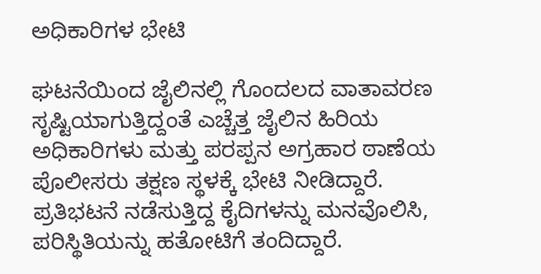ಅಧಿಕಾರಿಗಳ ಭೇಟಿ

ಘಟನೆಯಿಂದ ಜೈಲಿನಲ್ಲಿ ಗೊಂದಲದ ವಾತಾವರಣ ಸೃಷ್ಟಿಯಾಗುತ್ತಿದ್ದಂತೆ ಎಚ್ಚೆತ್ತ ಜೈಲಿನ ಹಿರಿಯ ಅಧಿಕಾರಿಗಳು ಮತ್ತು ಪರಪ್ಪನ ಅಗ್ರಹಾರ ಠಾಣೆಯ ಪೊಲೀಸರು ತಕ್ಷಣ ಸ್ಥಳಕ್ಕೆ ಭೇಟಿ ನೀಡಿದ್ದಾರೆ. ಪ್ರತಿಭಟನೆ ನಡೆಸುತ್ತಿದ್ದ ಕೈದಿಗಳನ್ನು ಮನವೊಲಿಸಿ, ಪರಿಸ್ಥಿತಿಯನ್ನು ಹತೋಟಿಗೆ ತಂದಿದ್ದಾರೆ.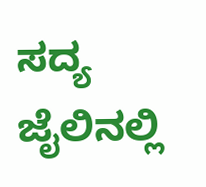ಸದ್ಯ ಜೈಲಿನಲ್ಲಿ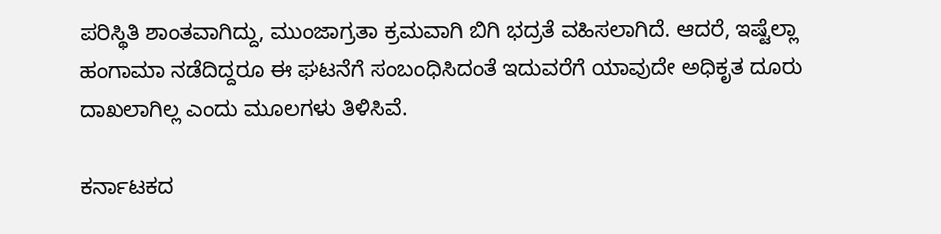ಪರಿಸ್ಥಿತಿ ಶಾಂತವಾಗಿದ್ದು, ಮುಂಜಾಗ್ರತಾ ಕ್ರಮವಾಗಿ ಬಿಗಿ ಭದ್ರತೆ ವಹಿಸಲಾಗಿದೆ. ಆದರೆ, ಇಷ್ಟೆಲ್ಲಾ ಹಂಗಾಮಾ ನಡೆದಿದ್ದರೂ ಈ ಘಟನೆಗೆ ಸಂಬಂಧಿಸಿದಂತೆ ಇದುವರೆಗೆ ಯಾವುದೇ ಅಧಿಕೃತ ದೂರು ದಾಖಲಾಗಿಲ್ಲ ಎಂದು ಮೂಲಗಳು ತಿಳಿಸಿವೆ.

ಕರ್ನಾಟಕದ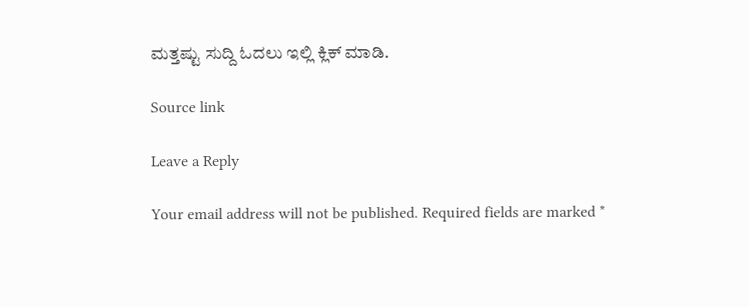ಮತ್ತಷ್ಟು ಸುದ್ದಿ ಓದಲು ಇಲ್ಲಿ ಕ್ಲಿಕ್ ಮಾಡಿ.

Source link

Leave a Reply

Your email address will not be published. Required fields are marked *